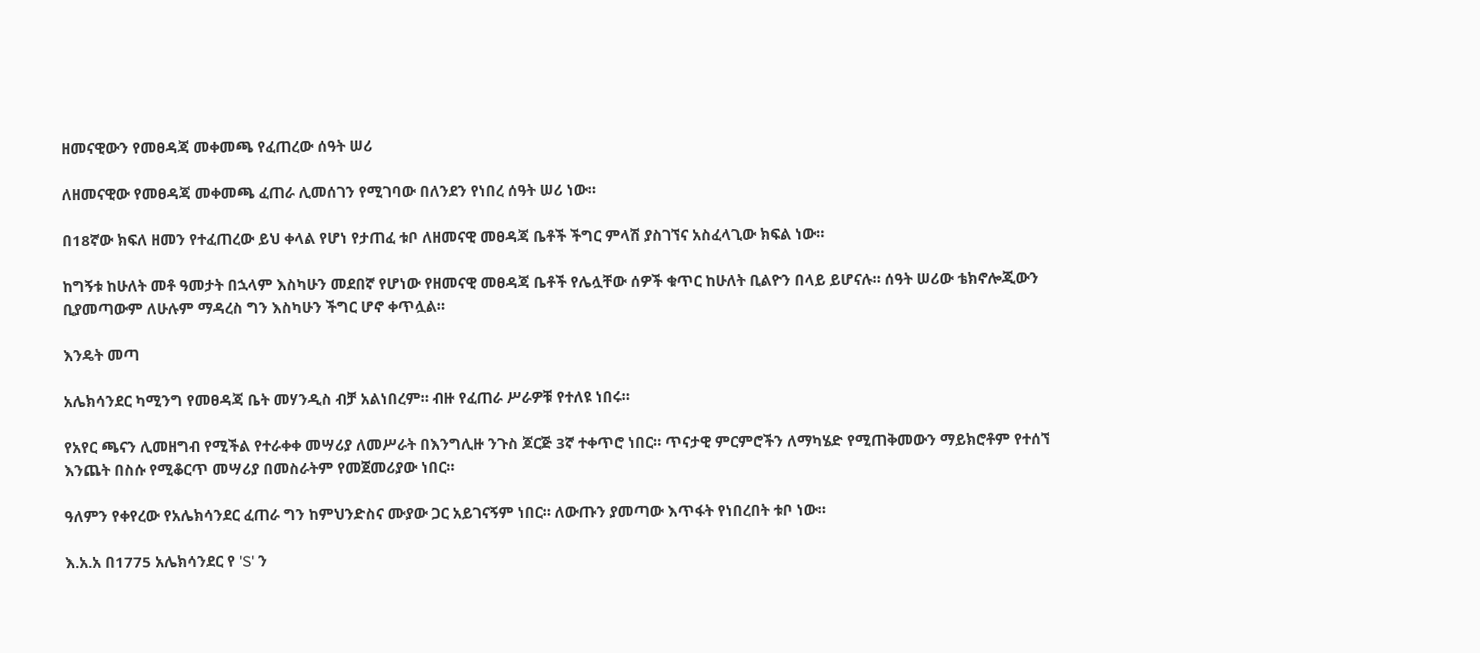ዘመናዊውን የመፀዳጃ መቀመጫ የፈጠረው ሰዓት ሠሪ

ለዘመናዊው የመፀዳጃ መቀመጫ ፈጠራ ሊመሰገን የሚገባው በለንደን የነበረ ሰዓት ሠሪ ነው።

በ18ኛው ክፍለ ዘመን የተፈጠረው ይህ ቀላል የሆነ የታጠፈ ቱቦ ለዘመናዊ መፀዳጃ ቤቶች ችግር ምላሽ ያስገኘና አስፈላጊው ክፍል ነው።

ከግኝቱ ከሁለት መቶ ዓመታት በኋላም እስካሁን መደበኛ የሆነው የዘመናዊ መፀዳጃ ቤቶች የሌሏቸው ሰዎች ቁጥር ከሁለት ቢልዮን በላይ ይሆናሉ። ሰዓት ሠሪው ቴክኖሎጂውን ቢያመጣውም ለሁሉም ማዳረስ ግን እስካሁን ችግር ሆኖ ቀጥሏል።

እንዴት መጣ

አሌክሳንደር ካሚንግ የመፀዳጃ ቤት መሃንዲስ ብቻ አልነበረም። ብዙ የፈጠራ ሥራዎቹ የተለዩ ነበሩ።

የአየር ጫናን ሊመዘግብ የሚችል የተራቀቀ መሣሪያ ለመሥራት በእንግሊዙ ንጉስ ጆርጅ 3ኛ ተቀጥሮ ነበር። ጥናታዊ ምርምሮችን ለማካሄድ የሚጠቅመውን ማይክሮቶም የተሰኘ እንጨት በስሱ የሚቆርጥ መሣሪያ በመስራትም የመጀመሪያው ነበር።

ዓለምን የቀየረው የአሌክሳንደር ፈጠራ ግን ከምህንድስና ሙያው ጋር አይገናኝም ነበር። ለውጡን ያመጣው እጥፋት የነበረበት ቱቦ ነው።

እ.አ.አ በ1775 አሌክሳንደር የ 'S' ን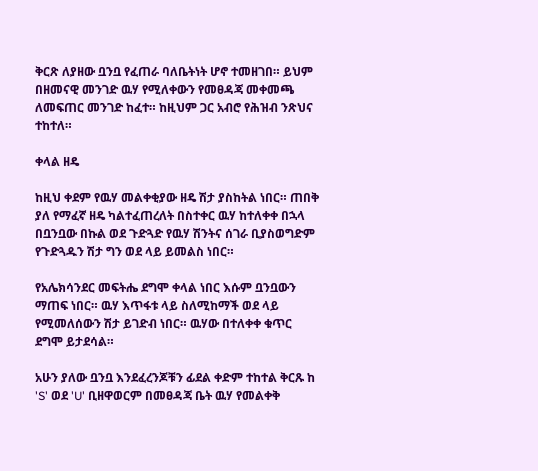ቅርጽ ለያዘው ቧንቧ የፈጠራ ባለቤትነት ሆኖ ተመዘገበ። ይህም በዘመናዊ መንገድ ዉሃ የሚለቀውን የመፀዳጃ መቀመጫ ለመፍጠር መንገድ ከፈተ። ከዚህም ጋር አብሮ የሕዝብ ንጽህና ተከተለ።

ቀላል ዘዴ

ከዚህ ቀደም የዉሃ መልቀቂያው ዘዴ ሽታ ያስከትል ነበር። ጠበቅ ያለ የማፈኛ ዘዴ ካልተፈጠረለት በስተቀር ዉሃ ከተለቀቀ በኋላ በቧንቧው በኩል ወደ ጉድጓድ የዉሃ ሽንትና ሰገራ ቢያስወግድም የጉድጓዱን ሽታ ግን ወደ ላይ ይመልስ ነበር።

የአሌክሳንደር መፍትሔ ደግሞ ቀላል ነበር እሱም ቧንቧውን ማጠፍ ነበር። ዉሃ እጥፋቱ ላይ ስለሚከማች ወደ ላይ የሚመለሰውን ሽታ ይገድብ ነበር። ዉሃው በተለቀቀ ቁጥር ደግሞ ይታደሳል።

አሁን ያለው ቧንቧ እንደፈረንጆቹን ፊደል ቀድም ተከተል ቅርጹ ከ 'S' ወደ 'U' ቢዘዋወርም በመፀዳጃ ቤት ዉሃ የመልቀቅ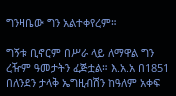ግንዛቤው ግን አልተቀየረም።

ግኝቱ ቢኖርም በሥራ ላይ ለማዋል ግን ረዥም ዓመታትን ፈጅቷል። እ.አ.አ በ1851 በለንደን ታላቅ ኤግዚብሽን ከዓለም አቀፍ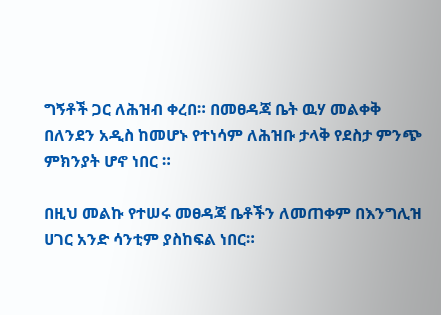ግኝቶች ጋር ለሕዝብ ቀረበ። በመፀዳጃ ቤት ዉሃ መልቀቅ በለንደን አዲስ ከመሆኑ የተነሳም ለሕዝቡ ታላቅ የደስታ ምንጭ ምክንያት ሆኖ ነበር ።

በዚህ መልኩ የተሠሩ መፀዳጃ ቤቶችን ለመጠቀም በእንግሊዝ ሀገር አንድ ሳንቲም ያስከፍል ነበር።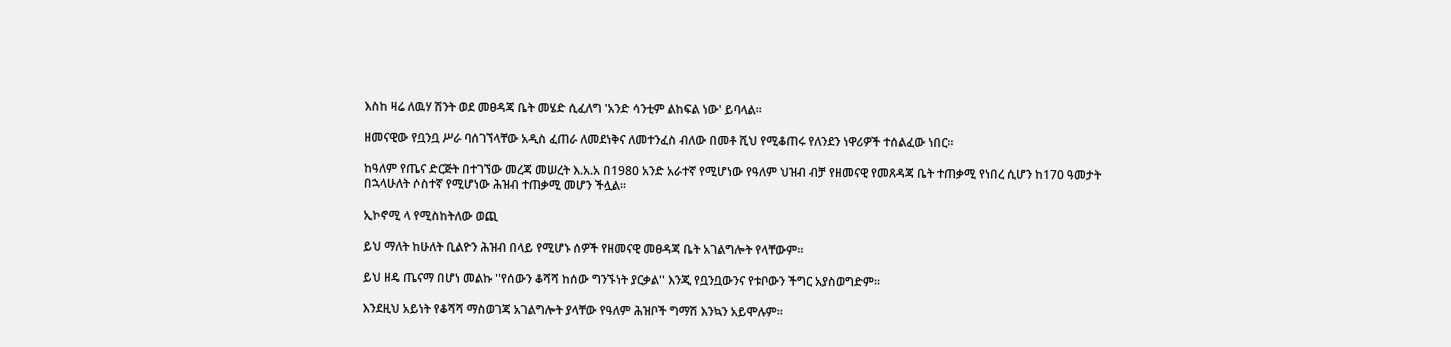እስከ ዛሬ ለዉሃ ሽንት ወደ መፀዳጃ ቤት መሄድ ሲፈለግ 'አንድ ሳንቲም ልከፍል ነው' ይባላል።

ዘመናዊው የቧንቧ ሥራ ባሰገኘላቸው አዲስ ፈጠራ ለመደነቅና ለመተንፈስ ብለው በመቶ ሺህ የሚቆጠሩ የለንደን ነዋሪዎች ተሰልፈው ነበር።

ከዓለም የጤና ድርጅት በተገኘው መረጃ መሠረት እ.አ.አ በ1980 አንድ አራተኛ የሚሆነው የዓለም ህዝብ ብቻ የዘመናዊ የመጸዳጃ ቤት ተጠቃሚ የነበረ ሲሆን ከ170 ዓመታት በኋላሁለት ሶስተኛ የሚሆነው ሕዝብ ተጠቃሚ መሆን ችሏል።

ኢኮኖሚ ላ የሚስከትለው ወጪ

ይህ ማለት ከሁለት ቢልዮን ሕዝብ በላይ የሚሆኑ ሰዎች የዘመናዊ መፀዳጃ ቤት አገልግሎት የላቸውም።

ይህ ዘዴ ጤናማ በሆነ መልኩ ''የሰውን ቆሻሻ ከሰው ግንኙነት ያርቃል'' እንጂ የቧንቧውንና የቱቦውን ችግር አያስወግድም።

እንደዚህ አይነት የቆሻሻ ማስወገጃ አገልግሎት ያላቸው የዓለም ሕዝቦች ግማሽ እንኳን አይሞሉም።